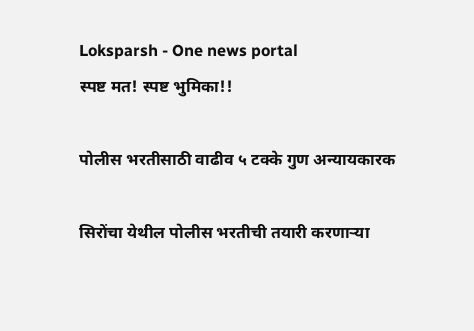Loksparsh - One news portal
स्पष्ट मत! स्पष्ट भुमिका!!

पोलीस भरतीसाठी वाढीव ५ टक्के गुण अन्यायकारक

सिरोंचा येथील पोलीस भरतीची तयारी करणाऱ्या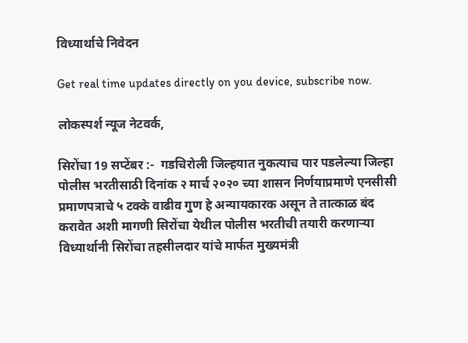विध्यार्थाचे निवेदन

Get real time updates directly on you device, subscribe now.

लोकस्पर्श न्यूज नेटवर्क,

सिरोंचा 19 सप्टेंबर :-  गडचिरोली जिल्हयात नुकत्याच पार पडलेल्या जिल्हा पोलीस भरतीसाठी दिनांक २ मार्च २०२० च्या शासन निर्णयाप्रमाणे एनसीसी प्रमाणपत्राचे ५ टक्के वाढीव गुण हे अन्यायकारक असून ते तात्काळ बंद करावेत अशी मागणी सिरोंचा येथील पोलीस भरतीची तयारी करणाऱ्या विध्यार्थानी सिरोंचा तहसीलदार यांचे मार्फत मुख्यमंत्री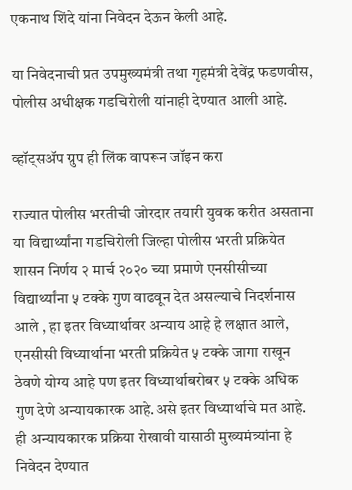एकनाथ शिंदे यांना निवेदन देऊन केली आहे.

या निवेदनाची प्रत उपमुख्यमंत्री तथा गृहमंत्री देवेंद्र फडणवीस, पोलीस अधीक्षक गडचिरोली यांनाही देण्यात आली आहे.

व्हॉट्सॲप ग्रुप ही लिंक वापरून जॉइन करा

राज्यात पोलीस भरतीची जोरदार तयारी युवक करीत असताना या विद्यार्थ्यांना गडचिरोली जिल्हा पोलीस भरती प्रक्रियेत शासन निर्णय २ मार्च २०२० च्या प्रमाणे एनसीसीच्या विद्यार्थ्यांना ५ टक्के गुण वाढवून देत असल्याचे निदर्शनास आले , हा इतर विध्यार्थावर अन्याय आहे हे लक्षात आले, एनसीसी विध्यार्थाना भरती प्रक्रियेत ५ टक्के जागा राखून ठेवणे योग्य आहे पण इतर विध्यार्थाबरोबर ५ टक्के अधिक गुण देणे अन्यायकारक आहे.असे इतर विध्यार्थाचे मत आहे. ही अन्यायकारक प्रक्रिया रोखावी यासाठी मुख्यमंत्र्यांना हे निवेदन देण्यात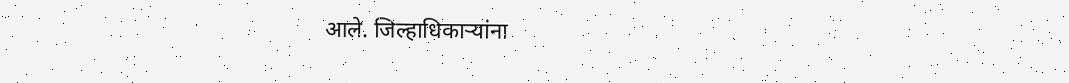आले. जिल्हाधिकाऱ्यांना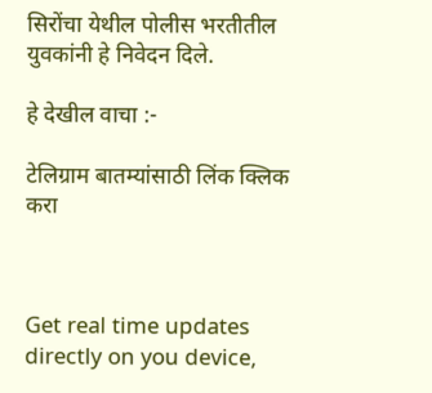सिरोंचा येथील पोलीस भरतीतील युवकांनी हे निवेदन दिले.

हे देखील वाचा :-

टेलिग्राम बातम्यांसाठी लिंक क्लिक करा



Get real time updates directly on you device,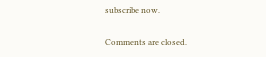subscribe now.

Comments are closed.